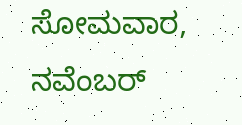ಸೋಮವಾರ, ನವೆಂಬರ್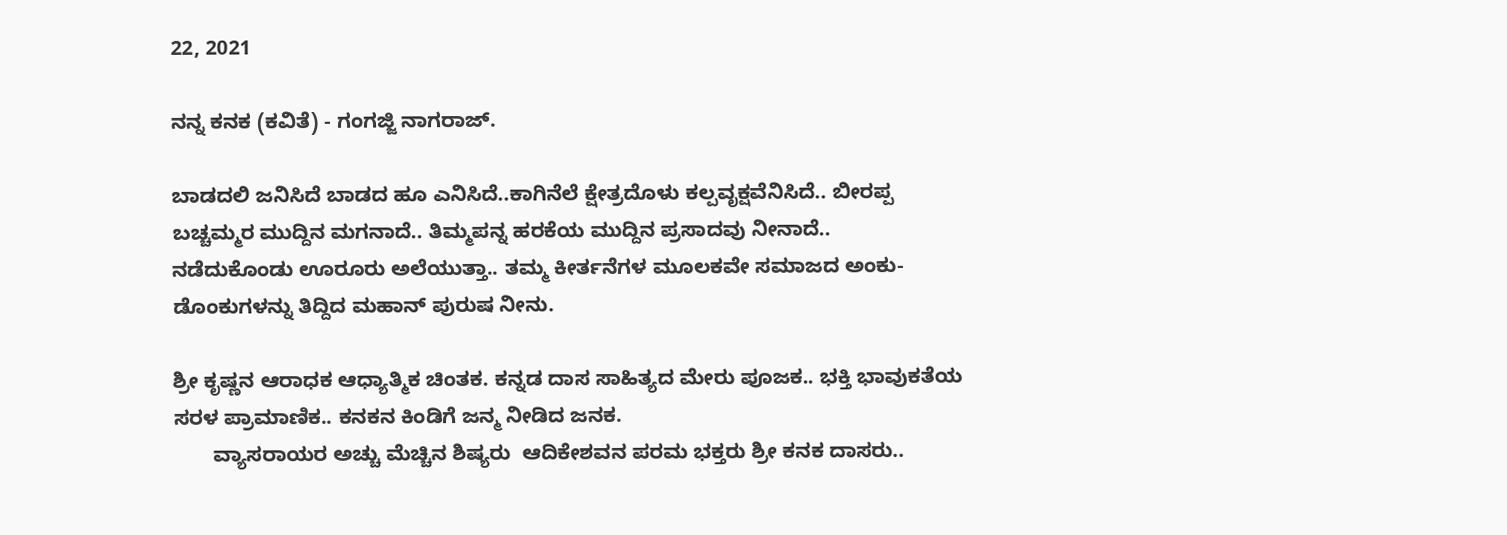22, 2021

ನನ್ನ ಕನಕ (ಕವಿತೆ) - ಗಂಗಜ್ಜಿ ನಾಗರಾಜ್.

ಬಾಡದಲಿ ಜನಿಸಿದೆ ಬಾಡದ ಹೂ ಎನಿಸಿದೆ..ಕಾಗಿನೆಲೆ ಕ್ಷೇತ್ರದೊಳು ಕಲ್ಪವೃಕ್ಷವೆನಿಸಿದೆ.. ಬೀರಪ್ಪ ಬಚ್ಚಮ್ಮರ ಮುದ್ದಿನ ಮಗನಾದೆ.. ತಿಮ್ಮಪನ್ನ ಹರಕೆಯ ಮುದ್ದಿನ ಪ್ರಸಾದವು ನೀನಾದೆ..                                             ನಡೆದುಕೊಂಡು ಊರೂರು ಅಲೆಯುತ್ತಾ.. ತಮ್ಮ ಕೀರ್ತನೆಗಳ ಮೂಲಕವೇ ಸಮಾಜದ ಅಂಕು- ಡೊಂಕುಗಳನ್ನು ತಿದ್ದಿದ ಮಹಾನ್ ಪುರುಷ ನೀನು.

ಶ್ರೀ ಕೃಷ್ಣನ ಆರಾಧಕ ಆಧ್ಯಾತ್ಮಿಕ ಚಿಂತಕ. ಕನ್ನಡ ದಾಸ ಸಾಹಿತ್ಯದ ಮೇರು ಪೂಜಕ.. ಭಕ್ತಿ ಭಾವುಕತೆಯ ಸರಳ ಪ್ರಾಮಾಣಿಕ.. ಕನಕನ ಕಿಂಡಿಗೆ ಜನ್ಮ ನೀಡಿದ ಜನಕ.
       ವ್ಯಾಸರಾಯರ ಅಚ್ಚು ಮೆಚ್ಚಿನ ಶಿಷ್ಯರು  ಆದಿಕೇಶವನ ಪರಮ ಭಕ್ತರು ಶ್ರೀ ಕನಕ ದಾಸರು..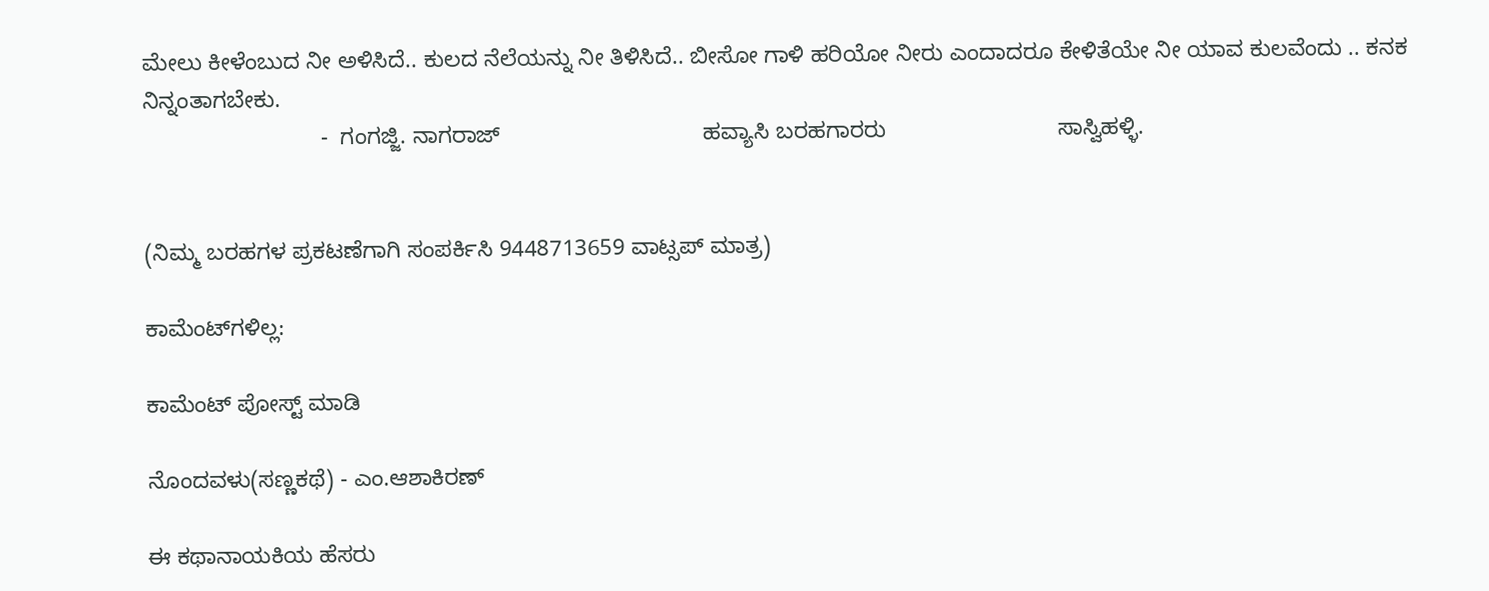ಮೇಲು ಕೀಳೆಂಬುದ ನೀ ಅಳಿಸಿದೆ.. ಕುಲದ ನೆಲೆಯನ್ನು ನೀ ತಿಳಿಸಿದೆ.. ಬೀಸೋ ಗಾಳಿ ಹರಿಯೋ ನೀರು ಎಂದಾದರೂ ಕೇಳಿತೆಯೇ ನೀ ಯಾವ ಕುಲವೆಂದು .. ಕನಕ ನಿನ್ನಂತಾಗಬೇಕು.
                            -  ಗಂಗಜ್ಜಿ. ನಾಗರಾಜ್                                ಹವ್ಯಾಸಿ ಬರಹಗಾರರು                           ಸಾಸ್ವಿಹಳ್ಳಿ.


(ನಿಮ್ಮ ಬರಹಗಳ ಪ್ರಕಟಣೆಗಾಗಿ ಸಂಪರ್ಕಿಸಿ 9448713659 ವಾಟ್ಸಪ್ ಮಾತ್ರ)

ಕಾಮೆಂಟ್‌ಗಳಿಲ್ಲ:

ಕಾಮೆಂಟ್‌‌ ಪೋಸ್ಟ್‌ ಮಾಡಿ

ನೊಂದವಳು(ಸಣ್ಣಕಥೆ) - ಎಂ.ಆಶಾಕಿರಣ್

ಈ ಕಥಾನಾಯಕಿಯ ಹೆಸರು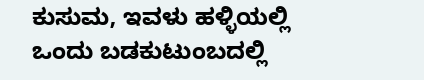ಕುಸುಮ, ಇವಳು ಹಳ್ಳಿಯಲ್ಲಿ ಒಂದು ಬಡಕುಟುಂಬದಲ್ಲಿ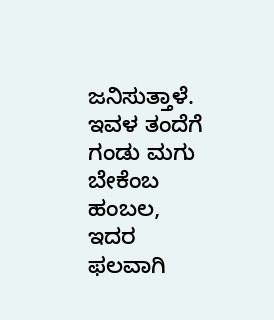ಜನಿಸುತ್ತಾಳೆ. ಇವಳ ತಂದೆಗೆ  ಗಂಡು ಮಗು ಬೇಕೆಂಬ ಹಂಬಲ, ಇದರ ಫಲವಾಗಿ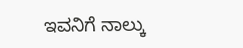ಇವನಿಗೆ ನಾಲ್ಕು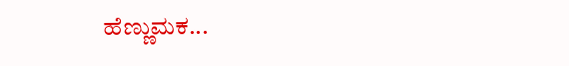ಹೆಣ್ಣುಮಕ...